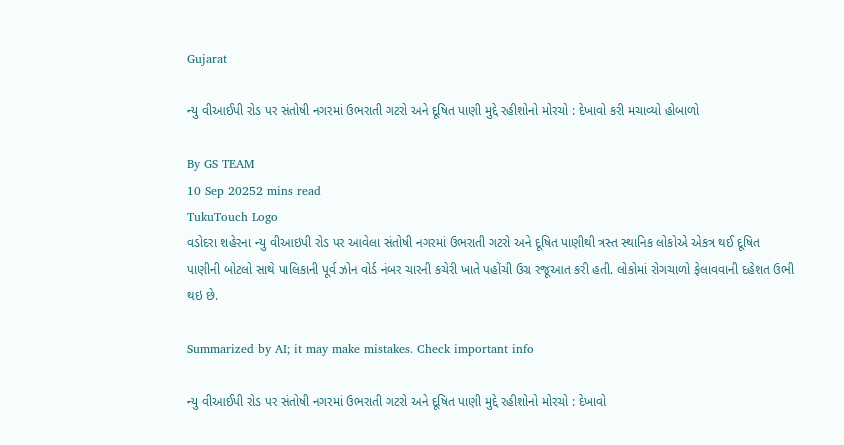Gujarat

ન્યુ વીઆઈપી રોડ પર સંતોષી નગરમાં ઉભરાતી ગટરો અને દૂષિત પાણી મુદ્દે રહીશોનો મોરચો : દેખાવો કરી મચાવ્યો હોબાળો

By GS TEAM
10 Sep 20252 mins read
TukuTouch Logo
વડોદરા શહેરના ન્યુ વીઆઇપી રોડ પર આવેલા સંતોષી નગરમાં ઉભરાતી ગટરો અને દૂષિત પાણીથી ત્રસ્ત સ્થાનિક લોકોએ એકત્ર થઈ દૂષિત પાણીની બોટલો સાથે પાલિકાની પૂર્વ ઝોન વોર્ડ નંબર ચારની કચેરી ખાતે પહોંચી ઉગ્ર રજૂઆત કરી હતી. લોકોમાં રોગચાળો ફેલાવવાની દહેશત ઉભી થઇ છે.

Summarized by AI; it may make mistakes. Check important info

ન્યુ વીઆઈપી રોડ પર સંતોષી નગરમાં ઉભરાતી ગટરો અને દૂષિત પાણી મુદ્દે રહીશોનો મોરચો : દેખાવો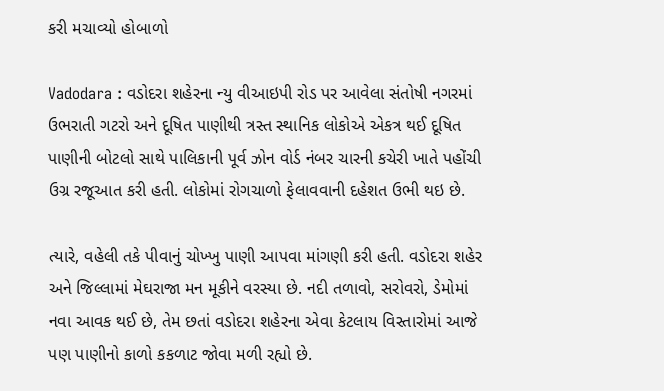કરી મચાવ્યો હોબાળો

Vadodara : વડોદરા શહેરના ન્યુ વીઆઇપી રોડ પર આવેલા સંતોષી નગરમાં ઉભરાતી ગટરો અને દૂષિત પાણીથી ત્રસ્ત સ્થાનિક લોકોએ એકત્ર થઈ દૂષિત પાણીની બોટલો સાથે પાલિકાની પૂર્વ ઝોન વોર્ડ નંબર ચારની કચેરી ખાતે પહોંચી ઉગ્ર રજૂઆત કરી હતી. લોકોમાં રોગચાળો ફેલાવવાની દહેશત ઉભી થઇ છે.

ત્યારે, વહેલી તકે પીવાનું ચોખ્ખુ પાણી આપવા માંગણી કરી હતી. વડોદરા શહેર અને જિલ્લામાં મેઘરાજા મન મૂકીને વરસ્યા છે. નદી તળાવો, સરોવરો, ડેમોમાં નવા આવક થઈ છે, તેમ છતાં વડોદરા શહેરના એવા કેટલાય વિસ્તારોમાં આજે પણ પાણીનો કાળો કકળાટ જોવા મળી રહ્યો છે.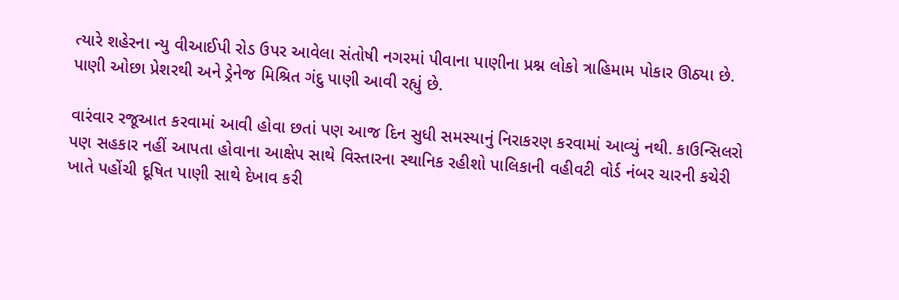ત્યારે શહેરના ન્યુ વીઆઈપી રોડ ઉપર આવેલા સંતોષી નગરમાં પીવાના પાણીના પ્રશ્ન લોકો ત્રાહિમામ પોકાર ઊઠ્યા છે. પાણી ઓછા પ્રેશરથી અને ડ્રેનેજ મિશ્રિત ગંદુ પાણી આવી રહ્યું છે.

વારંવાર રજૂઆત કરવામાં આવી હોવા છતાં પણ આજ દિન સુધી સમસ્યાનું નિરાકરણ કરવામાં આવ્યું નથી. કાઉન્સિલરો પણ સહકાર નહીં આપતા હોવાના આક્ષેપ સાથે વિસ્તારના સ્થાનિક રહીશો પાલિકાની વહીવટી વોર્ડ નંબર ચારની કચેરી ખાતે પહોંચી દૂષિત પાણી સાથે દેખાવ કરી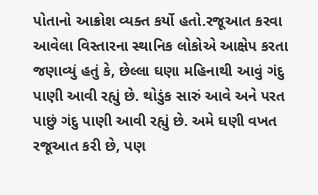પોતાનો આક્રોશ વ્યક્ત કર્યો હતો.રજૂઆત કરવા આવેલા વિસ્તારના સ્થાનિક લોકોએ આક્ષેપ કરતા જણાવ્યું હતું કે, છેલ્લા ઘણા મહિનાથી આવું ગંદુ પાણી આવી રહ્યું છે. થોડુંક સારું આવે અને પરત પાછું ગંદુ પાણી આવી રહ્યું છે. અમે ઘણી વખત રજૂઆત કરી છે, પણ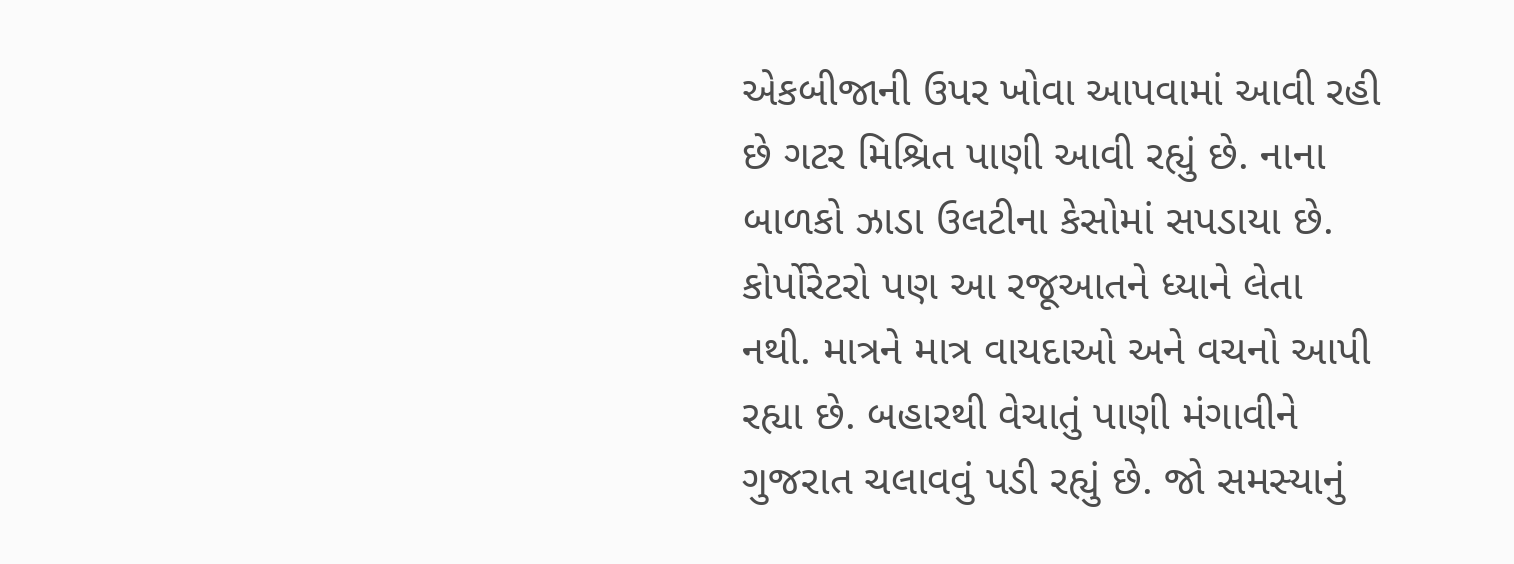એકબીજાની ઉપર ખોવા આપવામાં આવી રહી છે ગટર મિશ્રિત પાણી આવી રહ્યું છે. નાના બાળકો ઝાડા ઉલટીના કેસોમાં સપડાયા છે. કોર્પોરેટરો પણ આ રજૂઆતને ધ્યાને લેતા નથી. માત્રને માત્ર વાયદાઓ અને વચનો આપી રહ્યા છે. બહારથી વેચાતું પાણી મંગાવીને ગુજરાત ચલાવવું પડી રહ્યું છે. જો સમસ્યાનું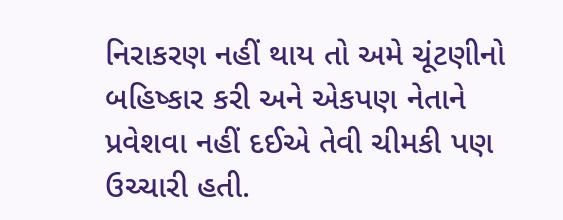નિરાકરણ નહીં થાય તો અમે ચૂંટણીનો બહિષ્કાર કરી અને એકપણ નેતાને પ્રવેશવા નહીં દઈએ તેવી ચીમકી પણ ઉચ્ચારી હતી.